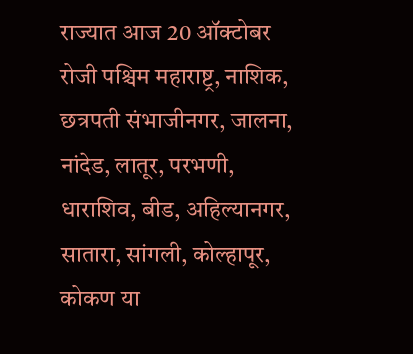राज्यात आज 20 ऑक्टोबर रोजी पश्चिम महाराष्ट्र, नाशिक, छत्रपती संभाजीनगर, जालना, नांदेड, लातूर, परभणी, धाराशिव, बीड, अहिल्यानगर, सातारा, सांगली, कोल्हापूर, कोकण या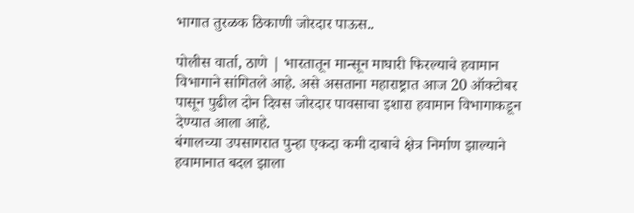भागात तुरळक ठिकाणी जोरदार पाऊस..

पोलीस वार्ता, ठाणे | भारतातून मान्सून माघारी फिरल्याचे हवामान विभागाने सांगितले आहे. असे असताना महाराष्ट्रात आज 20 ऑक्टोबर पासून पुढील दोन दिवस जोरदार पावसाचा इशारा हवामान विभागाकडून देण्यात आला आहे.
बंगालच्या उपसागरात पुन्हा एकदा कमी दाबाचे क्षेत्र निर्माण झाल्याने हवामानात बदल झाला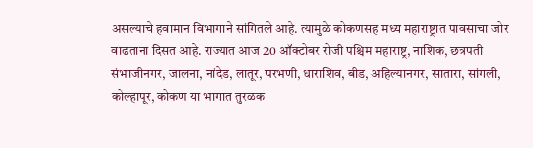असल्याचे हवामान विभागाने सांगितले आहे. त्यामुळे कोकणसह मध्य महाराष्ट्रात पावसाचा जोर वाढताना दिसत आहे. राज्यात आज 20 ऑक्टोबर रोजी पश्चिम महाराष्ट्र, नाशिक, छत्रपती संभाजीनगर, जालना, नांदेड, लातूर, परभणी, धाराशिव, बीड, अहिल्यानगर, सातारा, सांगली, कोल्हापूर, कोकण या भागात तुरळक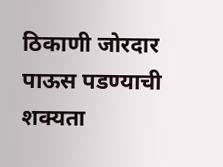ठिकाणी जोरदार पाऊस पडण्याची शक्यता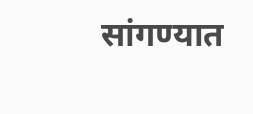सांगण्यात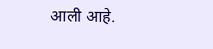आली आहे.